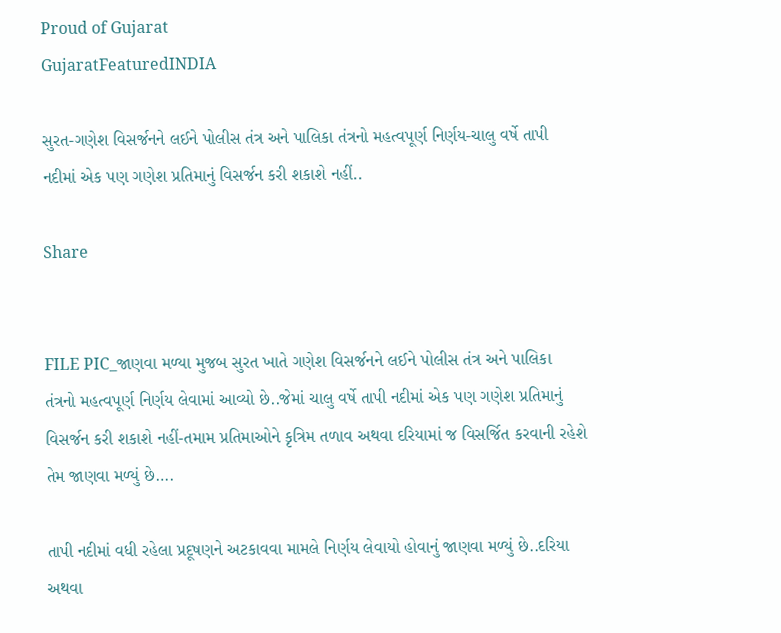Proud of Gujarat
GujaratFeaturedINDIA

સુરત-ગણેશ વિસર્જનને લઈને પોલીસ તંત્ર અને પાલિકા તંત્રનો મહત્વપૂર્ણ નિર્ણય-ચાલુ વર્ષે તાપી નદીમાં એક પણ ગણેશ પ્રતિમાનું વિસર્જન કરી શકાશે નહીં..

Share


FILE PIC_જાણવા મળ્યા મુજબ સુરત ખાતે ગણેશ વિસર્જનને લઈને પોલીસ તંત્ર અને પાલિકા તંત્રનો મહત્વપૂર્ણ નિર્ણય લેવામાં આવ્યો છે..જેમાં ચાલુ વર્ષે તાપી નદીમાં એક પણ ગણેશ પ્રતિમાનું વિસર્જન કરી શકાશે નહીં-તમામ પ્રતિમાઓને કૃત્રિમ તળાવ અથવા દરિયામાં જ વિસર્જિત કરવાની રહેશે તેમ જાણવા મળ્યું છે….

તાપી નદીમાં વધી રહેલા પ્રદૂષણને અટકાવવા મામલે નિર્ણય લેવાયો હોવાનું જાણવા મળ્યું છે..દરિયા અથવા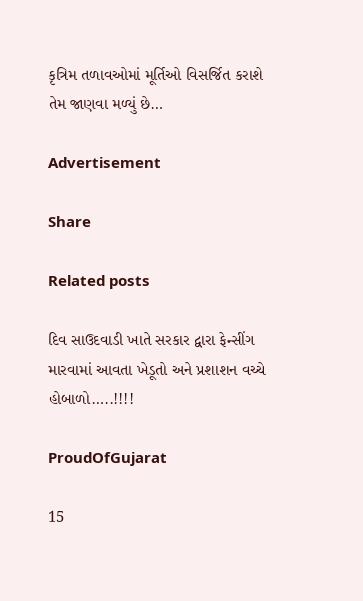કૃત્રિમ તળાવઓમાં મૂર્તિઓ વિસર્જિત કરાશે તેમ જાણવા મળ્યું છે…

Advertisement

Share

Related posts

દિવ સાઉદવાડી ખાતે સરકાર દ્વારા ફેન્સીંગ મારવામાં આવતા ખેડૂતો અને પ્રશાશન વચ્ચે હોબાળો…..!!!!

ProudOfGujarat

15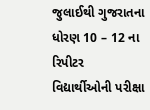જુલાઈથી ગુજરાતના ધોરણ 10 – 12 ના રિપીટર વિદ્યાર્થીઓની પરીક્ષા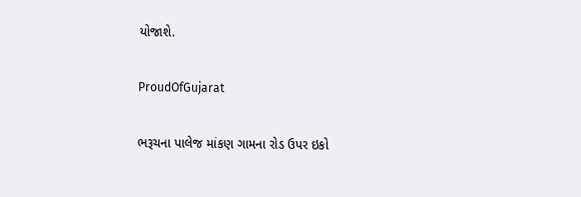યોજાશે.

ProudOfGujarat

ભરૂચના પાલેજ માંકણ ગામના રોડ ઉપર ઇકો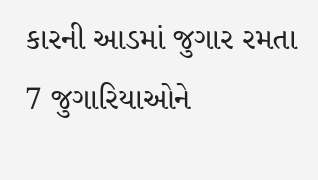કારની આડમાં જુગાર રમતા 7 જુગારિયાઓને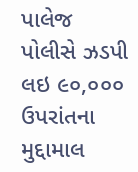પાલેજ પોલીસે ઝડપી લઇ ૯૦,૦૦૦ ઉપરાંતના મુદ્દામાલ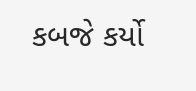કબજે કર્યો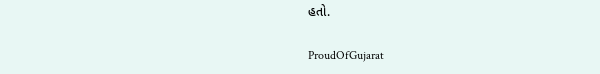હતો.

ProudOfGujarat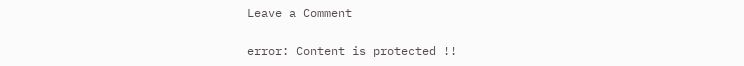Leave a Comment

error: Content is protected !!